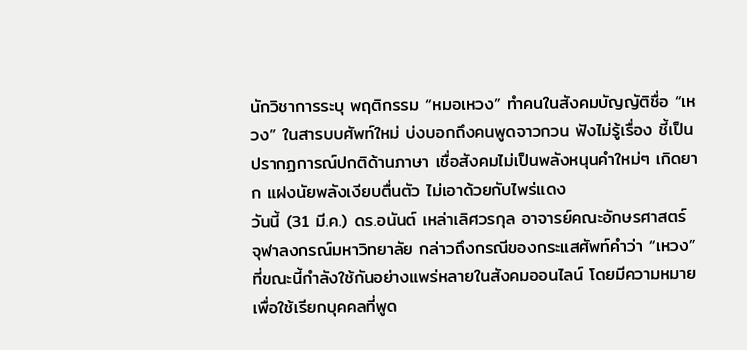นักวิชาการระบุ พฤติกรรม “หมอเหวง” ทำคนในสังคมบัญญัติชื่อ “เหวง” ในสารบบศัพท์ใหม่ บ่งบอกถึงคนพูดจาวกวน ฟังไม่รู้เรื่อง ชี้เป็นปรากฏการณ์ปกติด้านภาษา เชื่อสังคมไม่เป็นพลังหนุนคำใหม่ๆ เกิดยาก แฝงนัยพลังเงียบตื่นตัว ไม่เอาด้วยกับไพร่แดง
วันนี้ (31 มี.ค.) ดร.อนันต์ เหล่าเลิศวรกุล อาจารย์คณะอักษรศาสตร์ จุฬาลงกรณ์มหาวิทยาลัย กล่าวถึงกรณีของกระแสศัพท์คำว่า “เหวง” ที่ขณะนี้กำลังใช้กันอย่างแพร่หลายในสังคมออนไลน์ โดยมีความหมายเพื่อใช้เรียกบุคคลที่พูด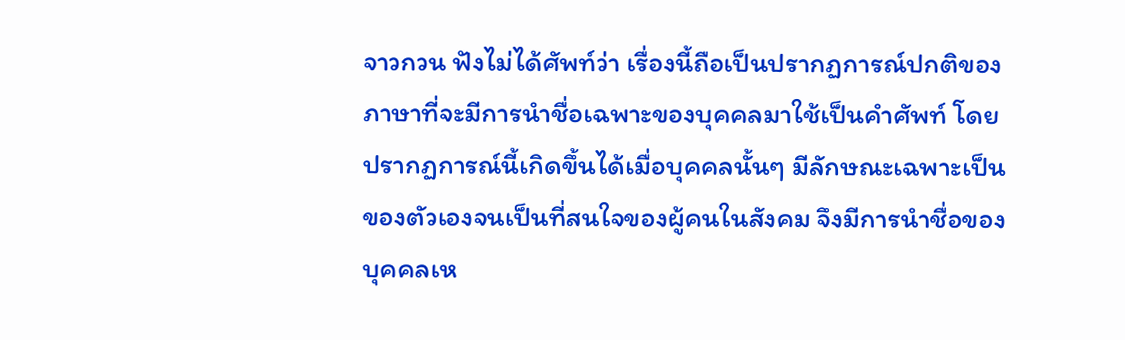จาวกวน ฟังไม่ได้ศัพท์ว่า เรื่องนี้ถือเป็นปรากฏการณ์ปกติของภาษาที่จะมีการนำชื่อเฉพาะของบุคคลมาใช้เป็นคำศัพท์ โดยปรากฏการณ์นี้เกิดขึ้นได้เมื่อบุคคลนั้นๆ มีลักษณะเฉพาะเป็นของตัวเองจนเป็นที่สนใจของผู้คนในสังคม จึงมีการนำชื่อของบุคคลเห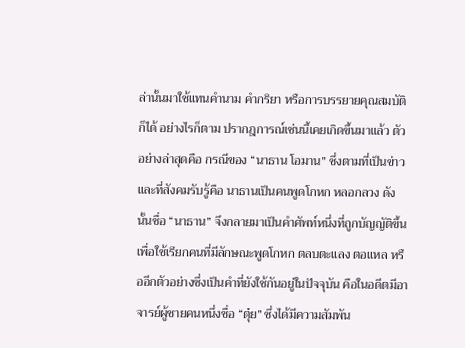ล่านั้นมาใช้แทนคำนาม คำกริยา หรือการบรรยายคุณสมบัติก็ได้ อย่างไรก็ตาม ปรากฎการณ์เช่นนี้เคยเกิดขึ้นมาแล้ว ตัวอย่างล่าสุดคือ กรณีของ “นาธาน โอมาน” ซึ่งตามที่เป็นข่าวและที่สังคมรับรู้คือ นาธานเป็นคนพูดโกหก หลอกลวง ดังนั้นชื่อ “นาธาน” จึงกลายมาเป็นคำศัพท์หนึ่งที่ถูกบัญญัติขึ้นเพื่อใช้เรียกคนที่มีลักษณะพูดโกหก ตลบตะแลง ตอแหล หรืออีกตัวอย่างซึ่งเป็นคำที่ยังใช้กันอยู่ในปัจจุบัน คือในอดีตมีอาจารย์ผู้ชายคนหนึ่งชื่อ “ตุ๋ย” ซึ่งได้มีความสัมพัน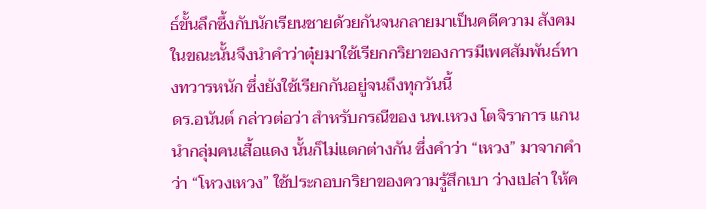ธ์ขั้นลึกซึ้งกับนักเรียนชายด้วยกันจนกลายมาเป็นคดีความ สังคมในขณะนั้นจึงนำคำว่าตุ๋ยมาใช้เรียกกริยาของการมีเพศสัมพันธ์ทางทวารหนัก ซึ่งยังใช้เรียกกันอยู่จนถึงทุกวันนี้
ดร.อนันต์ กล่าวต่อว่า สำหรับกรณีของ นพ.เหวง โตจิราการ แกนนำกลุ่มคนเสื้อแดง นั้นก็ไม่แตกต่างกัน ซึ่งคำว่า “เหวง” มาจากคำว่า “โหวงเหวง” ใช้ประกอบกริยาของความรู้สึกเบา ว่างเปล่า ให้ค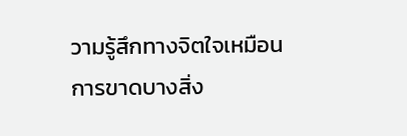วามรู้สึกทางจิตใจเหมือนการขาดบางสิ่ง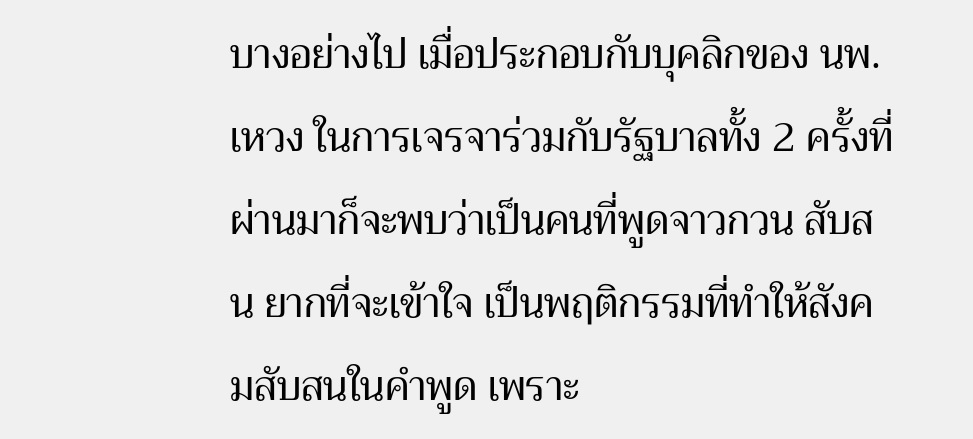บางอย่างไป เมื่อประกอบกับบุคลิกของ นพ.เหวง ในการเจรจาร่วมกับรัฐบาลทั้ง 2 ครั้งที่ผ่านมาก็จะพบว่าเป็นคนที่พูดจาวกวน สับสน ยากที่จะเข้าใจ เป็นพฤติกรรมที่ทำให้สังคมสับสนในคำพูด เพราะ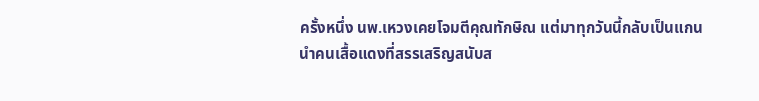ครั้งหนึ่ง นพ.เหวงเคยโจมตีคุณทักษิณ แต่มาทุกวันนี้กลับเป็นแกนนำคนเสื้อแดงที่สรรเสริญสนับส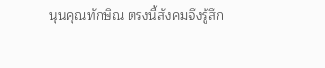นุนคุณทักษิณ ตรงนี้สังคมจึงรู้สึก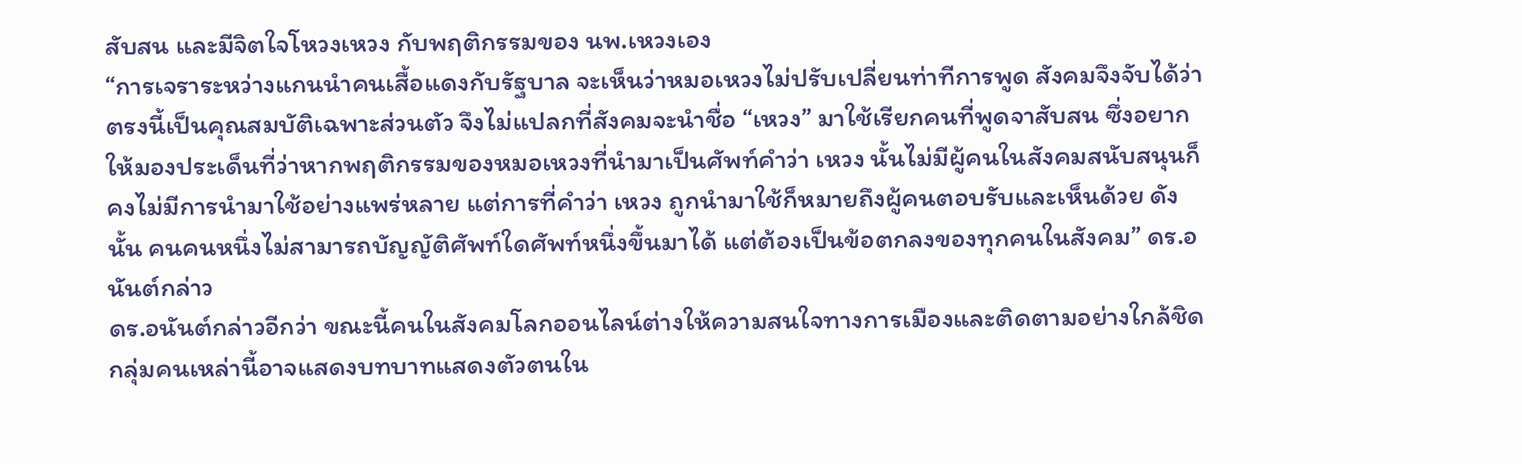สับสน และมีจิตใจโหวงเหวง กับพฤติกรรมของ นพ.เหวงเอง
“การเจราระหว่างแกนนำคนเสื้อแดงกับรัฐบาล จะเห็นว่าหมอเหวงไม่ปรับเปลี่ยนท่าทีการพูด สังคมจึงจับได้ว่าตรงนี้เป็นคุณสมบัติเฉพาะส่วนตัว จึงไม่แปลกที่สังคมจะนำชื่อ “เหวง” มาใช้เรียกคนที่พูดจาสับสน ซึ่งอยากให้มองประเด็นที่ว่าหากพฤติกรรมของหมอเหวงที่นำมาเป็นศัพท์คำว่า เหวง นั้นไม่มีผู้คนในสังคมสนับสนุนก็คงไม่มีการนำมาใช้อย่างแพร่หลาย แต่การที่คำว่า เหวง ถูกนำมาใช้ก็หมายถึงผู้คนตอบรับและเห็นด้วย ดังนั้น คนคนหนึ่งไม่สามารถบัญญัติศัพท์ใดศัพท์หนึ่งขึ้นมาได้ แต่ต้องเป็นข้อตกลงของทุกคนในสังคม” ดร.อนันต์กล่าว
ดร.อนันต์กล่าวอีกว่า ขณะนี้คนในสังคมโลกออนไลน์ต่างให้ความสนใจทางการเมืองและติดตามอย่างใกล้ชิด กลุ่มคนเหล่านี้อาจแสดงบทบาทแสดงตัวตนใน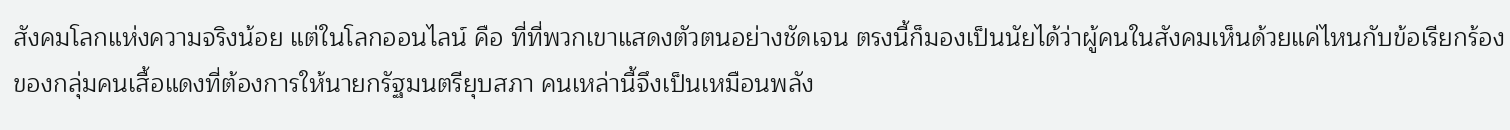สังคมโลกแห่งความจริงน้อย แต่ในโลกออนไลน์ คือ ที่ที่พวกเขาแสดงตัวตนอย่างชัดเจน ตรงนี้ก็มองเป็นนัยได้ว่าผู้คนในสังคมเห็นด้วยแค่ไหนกับข้อเรียกร้องของกลุ่มคนเสื้อแดงที่ต้องการให้นายกรัฐมนตรียุบสภา คนเหล่านี้จึงเป็นเหมือนพลัง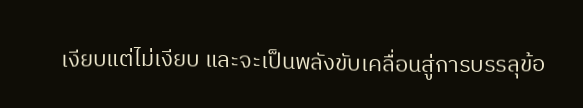เงียบแต่ไม่เงียบ และจะเป็นพลังขับเคลื่อนสู่การบรรลุข้อ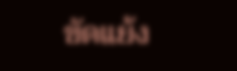ขัดแย้ง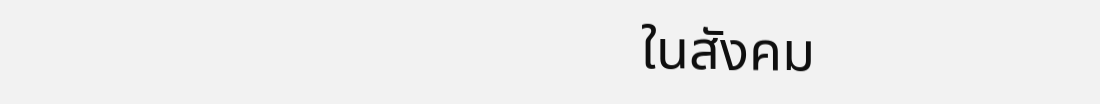ในสังคม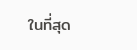ในที่สุด